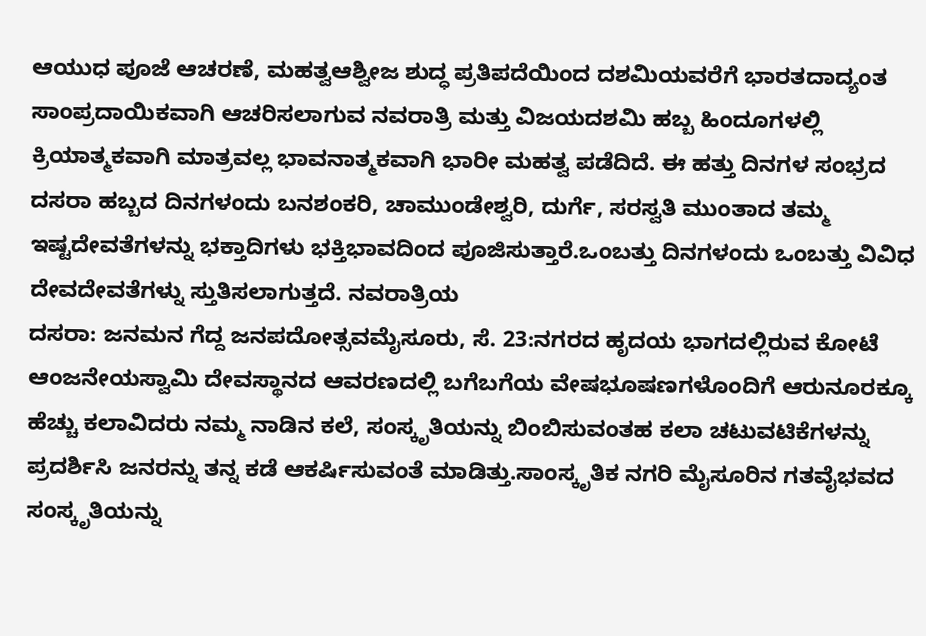ಆಯುಧ ಪೂಜೆ ಆಚರಣೆ, ಮಹತ್ವಆಶ್ವೀಜ ಶುದ್ಧ ಪ್ರತಿಪದೆಯಿಂದ ದಶಮಿಯವರೆಗೆ ಭಾರತದಾದ್ಯಂತ ಸಾಂಪ್ರದಾಯಿಕವಾಗಿ ಆಚರಿಸಲಾಗುವ ನವರಾತ್ರಿ ಮತ್ತು ವಿಜಯದಶಮಿ ಹಬ್ಬ ಹಿಂದೂಗಳಲ್ಲಿ ಕ್ರಿಯಾತ್ಮಕವಾಗಿ ಮಾತ್ರವಲ್ಲ ಭಾವನಾತ್ಮಕವಾಗಿ ಭಾರೀ ಮಹತ್ವ ಪಡೆದಿದೆ. ಈ ಹತ್ತು ದಿನಗಳ ಸಂಭ್ರದ ದಸರಾ ಹಬ್ಬದ ದಿನಗಳಂದು ಬನಶಂಕರಿ, ಚಾಮುಂಡೇಶ್ವರಿ, ದುರ್ಗೆ, ಸರಸ್ವತಿ ಮುಂತಾದ ತಮ್ಮ ಇಷ್ಟದೇವತೆಗಳನ್ನು ಭಕ್ತಾದಿಗಳು ಭಕ್ತಿಭಾವದಿಂದ ಪೂಜಿಸುತ್ತಾರೆ.ಒಂಬತ್ತು ದಿನಗಳಂದು ಒಂಬತ್ತು ವಿವಿಧ ದೇವದೇವತೆಗಳ್ನು ಸ್ತುತಿಸಲಾಗುತ್ತದೆ. ನವರಾತ್ರಿಯ
ದಸರಾ: ಜನಮನ ಗೆದ್ದ ಜನಪದೋತ್ಸವಮೈಸೂರು, ಸೆ. 23:ನಗರದ ಹೃದಯ ಭಾಗದಲ್ಲಿರುವ ಕೋಟೆ ಆಂಜನೇಯಸ್ವಾಮಿ ದೇವಸ್ಥಾನದ ಆವರಣದಲ್ಲಿ ಬಗೆಬಗೆಯ ವೇಷಭೂಷಣಗಳೊಂದಿಗೆ ಆರುನೂರಕ್ಕೂ ಹೆಚ್ಚು ಕಲಾವಿದರು ನಮ್ಮ ನಾಡಿನ ಕಲೆ, ಸಂಸ್ಕೃತಿಯನ್ನು ಬಿಂಬಿಸುವಂತಹ ಕಲಾ ಚಟುವಟಿಕೆಗಳನ್ನು ಪ್ರದರ್ಶಿಸಿ ಜನರನ್ನು ತನ್ನ ಕಡೆ ಆಕರ್ಷಿಸುವಂತೆ ಮಾಡಿತ್ತು.ಸಾಂಸ್ಕೃತಿಕ ನಗರಿ ಮೈಸೂರಿನ ಗತವೈಭವದ ಸಂಸ್ಕೃತಿಯನ್ನು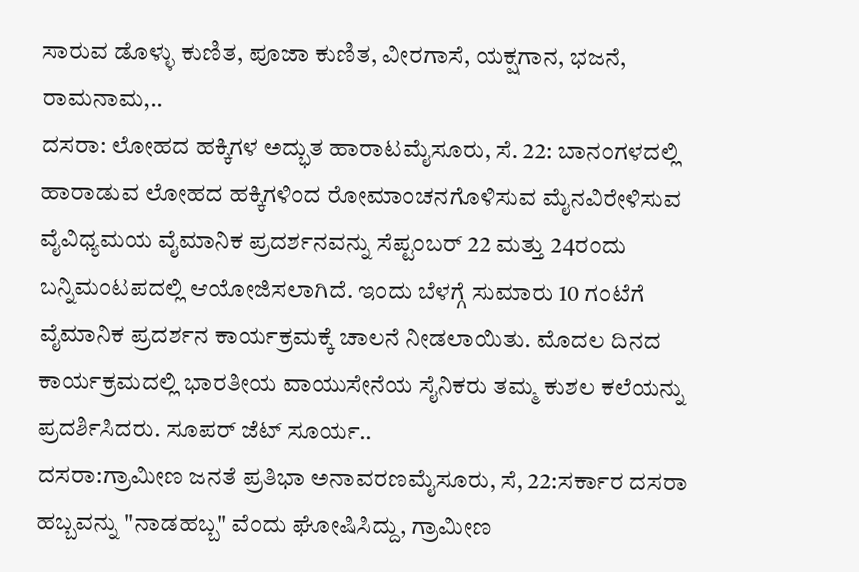ಸಾರುವ ಡೊಳ್ಳು ಕುಣಿತ, ಪೂಜಾ ಕುಣಿತ, ವೀರಗಾಸೆ, ಯಕ್ಷಗಾನ, ಭಜನೆ, ರಾಮನಾಮ,..
ದಸರಾ: ಲೋಹದ ಹಕ್ಕಿಗಳ ಅದ್ಭುತ ಹಾರಾಟಮೈಸೂರು, ಸೆ. 22: ಬಾನಂಗಳದಲ್ಲಿ ಹಾರಾಡುವ ಲೋಹದ ಹಕ್ಕಿಗಳಿಂದ ರೋಮಾಂಚನಗೊಳಿಸುವ ಮೈನವಿರೇಳಿಸುವ ವೈವಿಧ್ಯಮಯ ವೈಮಾನಿಕ ಪ್ರದರ್ಶನವನ್ನು ಸೆಪ್ಟಂಬರ್ 22 ಮತ್ತು 24ರಂದು ಬನ್ನಿಮಂಟಪದಲ್ಲಿ ಆಯೋಜಿಸಲಾಗಿದೆ. ಇಂದು ಬೆಳಗ್ಗೆ ಸುಮಾರು 10 ಗಂಟೆಗೆ ವೈಮಾನಿಕ ಪ್ರದರ್ಶನ ಕಾರ್ಯಕ್ರಮಕ್ಕೆ ಚಾಲನೆ ನೀಡಲಾಯಿತು. ಮೊದಲ ದಿನದ ಕಾರ್ಯಕ್ರಮದಲ್ಲಿ ಭಾರತೀಯ ವಾಯುಸೇನೆಯ ಸೈನಿಕರು ತಮ್ಮ ಕುಶಲ ಕಲೆಯನ್ನು ಪ್ರದರ್ಶಿಸಿದರು. ಸೂಪರ್ ಜೆಟ್ ಸೂರ್ಯ..
ದಸರಾ:ಗ್ರಾಮೀಣ ಜನತೆ ಪ್ರತಿಭಾ ಅನಾವರಣಮೈಸೂರು, ಸೆ, 22:ಸರ್ಕಾರ ದಸರಾ ಹಬ್ಬವನ್ನು "ನಾಡಹಬ್ಬ" ವೆಂದು ಘೋಷಿಸಿದ್ದು, ಗ್ರಾಮೀಣ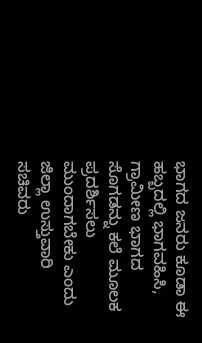ಭಾಗದ ಜನರು ಕೂಡಾ ಈ ಹಬ್ಬದಲ್ಲಿ ಭಾಗವಹಿಸಿ, ಗ್ರಾಮೀಣ ಭಾಗದ ಸೊಗಡನ್ನು ಕಲೆ ಮೂಲಕ ಪ್ರದರ್ಶಿಸಲು ಮುಂದಾಗಬೇಕು ಎಂದು ಜಿಲ್ಲಾ ಉಸ್ತುವಾರಿ ಸಚಿವರು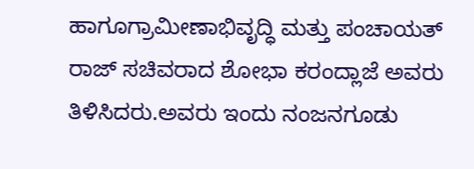ಹಾಗೂಗ್ರಾಮೀಣಾಭಿವೃದ್ಧಿ ಮತ್ತು ಪಂಚಾಯತ್ ರಾಜ್ ಸಚಿವರಾದ ಶೋಭಾ ಕರಂದ್ಲಾಜೆ ಅವರು ತಿಳಿಸಿದರು.ಅವರು ಇಂದು ನಂಜನಗೂಡು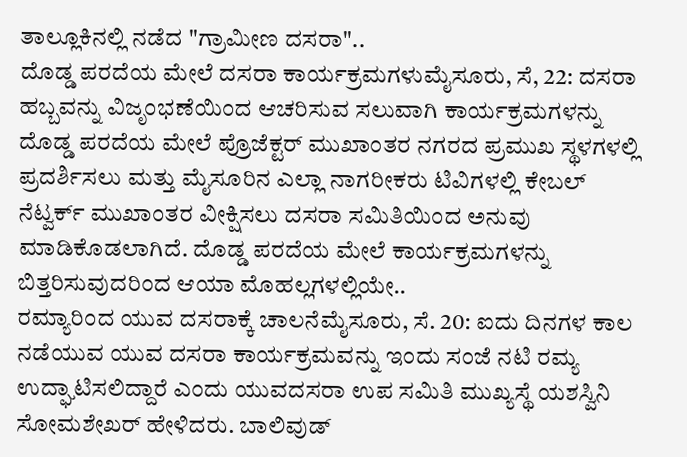ತಾಲ್ಲೂಕಿನಲ್ಲಿ ನಡೆದ "ಗ್ರಾಮೀಣ ದಸರಾ"..
ದೊಡ್ಡ ಪರದೆಯ ಮೇಲೆ ದಸರಾ ಕಾರ್ಯಕ್ರಮಗಳುಮೈಸೂರು, ಸೆ, 22: ದಸರಾ ಹಬ್ಬವನ್ನು ವಿಜೃಂಭಣೆಯಿಂದ ಆಚರಿಸುವ ಸಲುವಾಗಿ ಕಾರ್ಯಕ್ರಮಗಳನ್ನು ದೊಡ್ಡ ಪರದೆಯ ಮೇಲೆ ಪ್ರೊಜೆಕ್ಟರ್ ಮುಖಾಂತರ ನಗರದ ಪ್ರಮುಖ ಸ್ಥಳಗಳಲ್ಲಿ ಪ್ರದರ್ಶಿಸಲು ಮತ್ತು ಮೈಸೂರಿನ ಎಲ್ಲಾ ನಾಗರೀಕರು ಟಿವಿಗಳಲ್ಲಿ ಕೇಬಲ್ ನೆಟ್ವರ್ಕ್ ಮುಖಾಂತರ ವೀಕ್ಷಿಸಲು ದಸರಾ ಸಮಿತಿಯಿಂದ ಅನುವು ಮಾಡಿಕೊಡಲಾಗಿದೆ. ದೊಡ್ಡ ಪರದೆಯ ಮೇಲೆ ಕಾರ್ಯಕ್ರಮಗಳನ್ನು ಬಿತ್ತರಿಸುವುದರಿಂದ ಆಯಾ ಮೊಹಲ್ಲಗಳಲ್ಲಿಯೇ..
ರಮ್ಯಾರಿಂದ ಯುವ ದಸರಾಕ್ಕೆ ಚಾಲನೆಮೈಸೂರು, ಸೆ. 20: ಐದು ದಿನಗಳ ಕಾಲ ನಡೆಯುವ ಯುವ ದಸರಾ ಕಾರ್ಯಕ್ರಮವನ್ನು ಇಂದು ಸಂಜೆ ನಟಿ ರಮ್ಯ ಉದ್ಘಾಟಿಸಲಿದ್ದಾರೆ ಎಂದು ಯುವದಸರಾ ಉಪ ಸಮಿತಿ ಮುಖ್ಯಸ್ಥೆ ಯಶಸ್ವಿನಿ ಸೋಮಶೇಖರ್ ಹೇಳಿದರು. ಬಾಲಿವುಡ್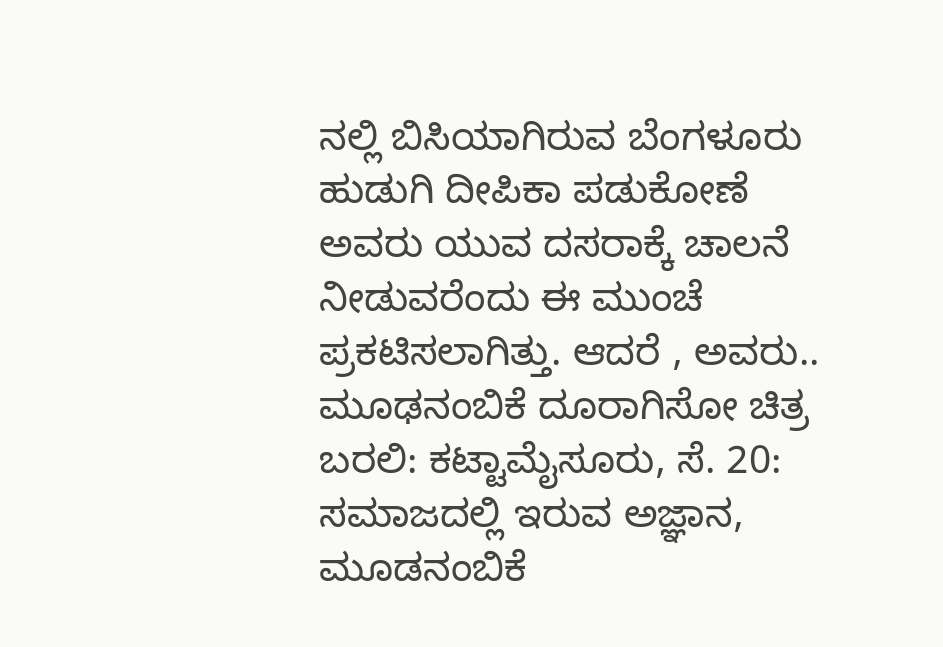ನಲ್ಲಿ ಬಿಸಿಯಾಗಿರುವ ಬೆಂಗಳೂರು ಹುಡುಗಿ ದೀಪಿಕಾ ಪಡುಕೋಣೆ ಅವರು ಯುವ ದಸರಾಕ್ಕೆ ಚಾಲನೆ ನೀಡುವರೆಂದು ಈ ಮುಂಚೆ ಪ್ರಕಟಿಸಲಾಗಿತ್ತು. ಆದರೆ , ಅವರು..
ಮೂಢನಂಬಿಕೆ ದೂರಾಗಿಸೋ ಚಿತ್ರ ಬರಲಿ: ಕಟ್ಟಾಮೈಸೂರು, ಸೆ. 20: ಸಮಾಜದಲ್ಲಿ ಇರುವ ಅಜ್ಞಾನ, ಮೂಡನಂಬಿಕೆ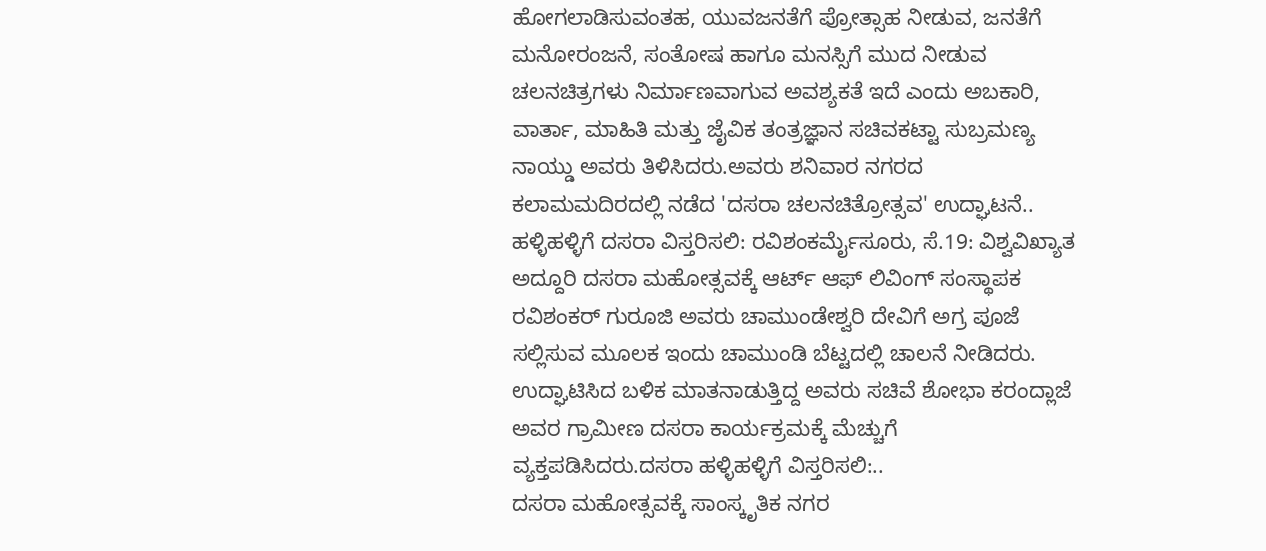ಹೋಗಲಾಡಿಸುವಂತಹ, ಯುವಜನತೆಗೆ ಪ್ರೋತ್ಸಾಹ ನೀಡುವ, ಜನತೆಗೆ ಮನೋರಂಜನೆ, ಸಂತೋಷ ಹಾಗೂ ಮನಸ್ಸಿಗೆ ಮುದ ನೀಡುವ ಚಲನಚಿತ್ರಗಳು ನಿರ್ಮಾಣವಾಗುವ ಅವಶ್ಯಕತೆ ಇದೆ ಎಂದು ಅಬಕಾರಿ, ವಾರ್ತಾ, ಮಾಹಿತಿ ಮತ್ತು ಜೈವಿಕ ತಂತ್ರಜ್ಞಾನ ಸಚಿವಕಟ್ಟಾ ಸುಬ್ರಮಣ್ಯ ನಾಯ್ಡು ಅವರು ತಿಳಿಸಿದರು.ಅವರು ಶನಿವಾರ ನಗರದ ಕಲಾಮಮದಿರದಲ್ಲಿ ನಡೆದ 'ದಸರಾ ಚಲನಚಿತ್ರೋತ್ಸವ' ಉದ್ಘಾಟನೆ..
ಹಳ್ಳಿಹಳ್ಳಿಗೆ ದಸರಾ ವಿಸ್ತರಿಸಲಿ: ರವಿಶಂಕರ್ಮೈಸೂರು, ಸೆ.19: ವಿಶ್ವವಿಖ್ಯಾತ ಅದ್ದೂರಿ ದಸರಾ ಮಹೋತ್ಸವಕ್ಕೆ ಆರ್ಟ್ ಆಫ್ ಲಿವಿಂಗ್ ಸಂಸ್ಥಾಪಕ ರವಿಶಂಕರ್ ಗುರೂಜಿ ಅವರು ಚಾಮುಂಡೇಶ್ವರಿ ದೇವಿಗೆ ಅಗ್ರ ಪೂಜೆ ಸಲ್ಲಿಸುವ ಮೂಲಕ ಇಂದು ಚಾಮುಂಡಿ ಬೆಟ್ಟದಲ್ಲಿ ಚಾಲನೆ ನೀಡಿದರು. ಉದ್ಘಾಟಿಸಿದ ಬಳಿಕ ಮಾತನಾಡುತ್ತಿದ್ದ ಅವರು ಸಚಿವೆ ಶೋಭಾ ಕರಂದ್ಲಾಜೆ ಅವರ ಗ್ರಾಮೀಣ ದಸರಾ ಕಾರ್ಯಕ್ರಮಕ್ಕೆ ಮೆಚ್ಚುಗೆ ವ್ಯಕ್ತಪಡಿಸಿದರು.ದಸರಾ ಹಳ್ಳಿಹಳ್ಳಿಗೆ ವಿಸ್ತರಿಸಲಿ:..
ದಸರಾ ಮಹೋತ್ಸವಕ್ಕೆ ಸಾಂಸ್ಕೃತಿಕ ನಗರ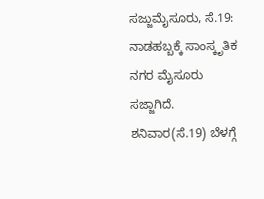ಸಜ್ಜುಮೈಸೂರು, ಸೆ.19: ನಾಡಹಬ್ಬಕ್ಕೆ ಸಾಂಸ್ಕೃತಿಕ ನಗರ ಮೈಸೂರು ಸಜ್ಜಾಗಿದೆ. ಶನಿವಾರ(ಸೆ.19) ಬೆಳಗ್ಗೆ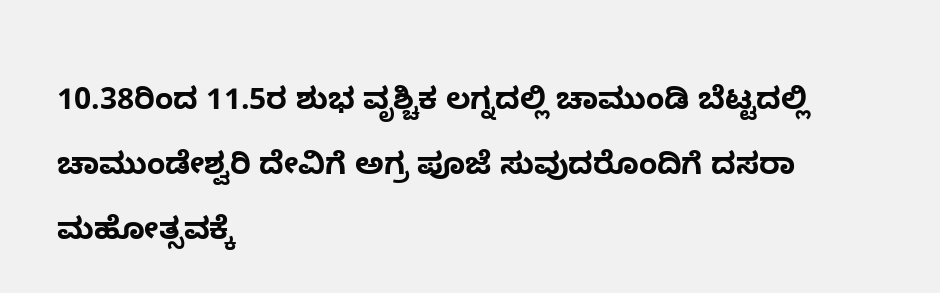10.38ರಿಂದ 11.5ರ ಶುಭ ವೃಶ್ಚಿಕ ಲಗ್ನದಲ್ಲಿ ಚಾಮುಂಡಿ ಬೆಟ್ಟದಲ್ಲಿ ಚಾಮುಂಡೇಶ್ವರಿ ದೇವಿಗೆ ಅಗ್ರ ಪೂಜೆ ಸುವುದರೊಂದಿಗೆ ದಸರಾ ಮಹೋತ್ಸವಕ್ಕೆ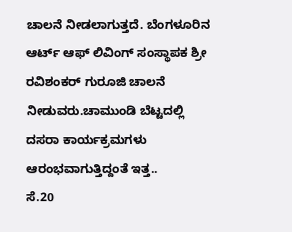ಚಾಲನೆ ನೀಡಲಾಗುತ್ತದೆ. ಬೆಂಗಳೂರಿನ ಆರ್ಟ್ ಆಫ್ ಲಿವಿಂಗ್ ಸಂಸ್ಥಾಪಕ ಶ್ರೀ ರವಿಶಂಕರ್ ಗುರೂಜಿ ಚಾಲನೆ ನೀಡುವರು.ಚಾಮುಂಡಿ ಬೆಟ್ಟದಲ್ಲಿ ದಸರಾ ಕಾರ್ಯಕ್ರಮಗಳು ಆರಂಭವಾಗುತ್ತಿದ್ದಂತೆ ಇತ್ತ..
ಸೆ.20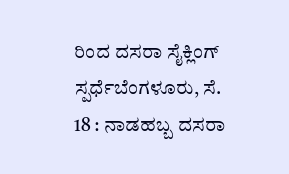ರಿಂದ ದಸರಾ ಸೈಕ್ಲಿಂಗ್ ಸ್ಪರ್ಧೆಬೆಂಗಳೂರು, ಸೆ. 18 : ನಾಡಹಬ್ಬ ದಸರಾ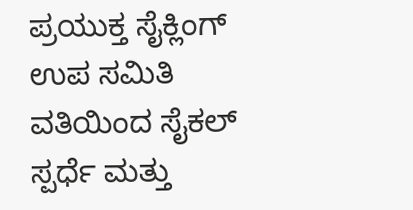ಪ್ರಯುಕ್ತ ಸೈಕ್ಲಿಂಗ್ ಉಪ ಸಮಿತಿ ವತಿಯಿಂದ ಸೈಕಲ್ ಸ್ಪರ್ಧೆ ಮತ್ತು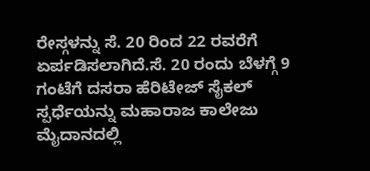ರೇಸ್ಗಳನ್ನು ಸೆ. 20 ರಿಂದ 22 ರವರೆಗೆ ಏರ್ಪಡಿಸಲಾಗಿದೆ.ಸೆ. 20 ರಂದು ಬೆಳಗ್ಗೆ 9 ಗಂಟೆಗೆ ದಸರಾ ಹೆರಿಟೇಜ್ ಸೈಕಲ್ ಸ್ಪರ್ಧೆಯನ್ನು ಮಹಾರಾಜ ಕಾಲೇಜು ಮೈದಾನದಲ್ಲಿ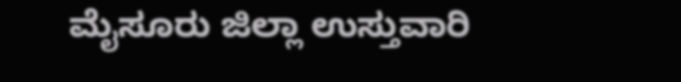ಮೈಸೂರು ಜಿಲ್ಲಾ ಉಸ್ತುವಾರಿ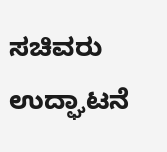ಸಚಿವರು ಉದ್ಘಾಟನೆ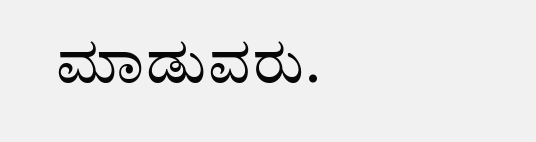ಮಾಡುವರು.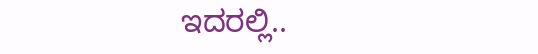ಇದರಲ್ಲಿ..